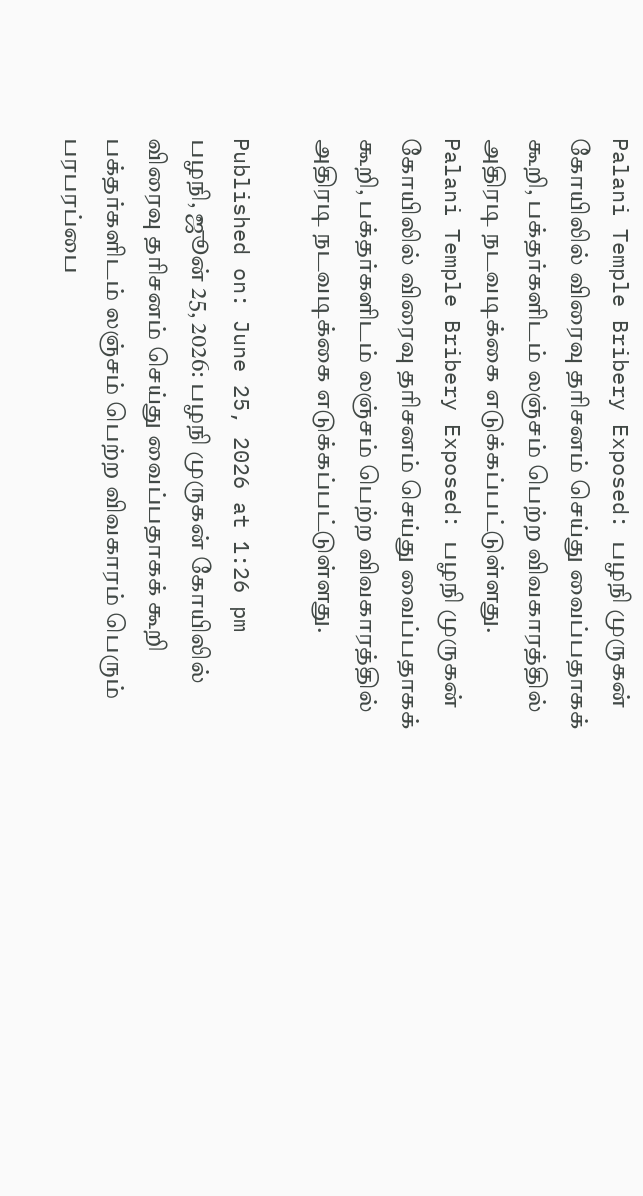Palani Temple Bribery Exposed: பழநி முருகன் கோயிலில் விரைவு தரிசனம் செய்து வைப்பதாகக் கூறி, பக்தர்களிடம் லஞ்சம் பெற்ற விவகாரத்தில் அதிரடி நடவடிக்கை எடுக்கப்பட்டுள்ளது.
Palani Temple Bribery Exposed: பழநி முருகன் கோயிலில் விரைவு தரிசனம் செய்து வைப்பதாகக் கூறி, பக்தர்களிடம் லஞ்சம் பெற்ற விவகாரத்தில் அதிரடி நடவடிக்கை எடுக்கப்பட்டுள்ளது.

Published on: June 25, 2026 at 1:26 pm
பழநி, ஜூன் 25, 2026: பழநி முருகன் கோயிலில் விரைவு தரிசனம் செய்து வைப்பதாகக் கூறி பக்தர்களிடம் லஞ்சம் பெற்ற விவகாரம் பெரும் பரபரப்பை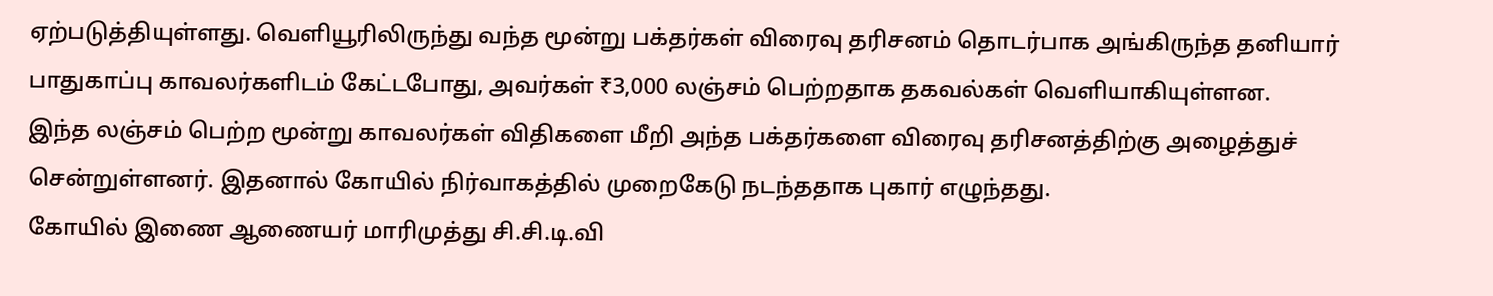ஏற்படுத்தியுள்ளது. வெளியூரிலிருந்து வந்த மூன்று பக்தர்கள் விரைவு தரிசனம் தொடர்பாக அங்கிருந்த தனியார் பாதுகாப்பு காவலர்களிடம் கேட்டபோது, அவர்கள் ₹3,000 லஞ்சம் பெற்றதாக தகவல்கள் வெளியாகியுள்ளன.
இந்த லஞ்சம் பெற்ற மூன்று காவலர்கள் விதிகளை மீறி அந்த பக்தர்களை விரைவு தரிசனத்திற்கு அழைத்துச் சென்றுள்ளனர். இதனால் கோயில் நிர்வாகத்தில் முறைகேடு நடந்ததாக புகார் எழுந்தது.
கோயில் இணை ஆணையர் மாரிமுத்து சி.சி.டி.வி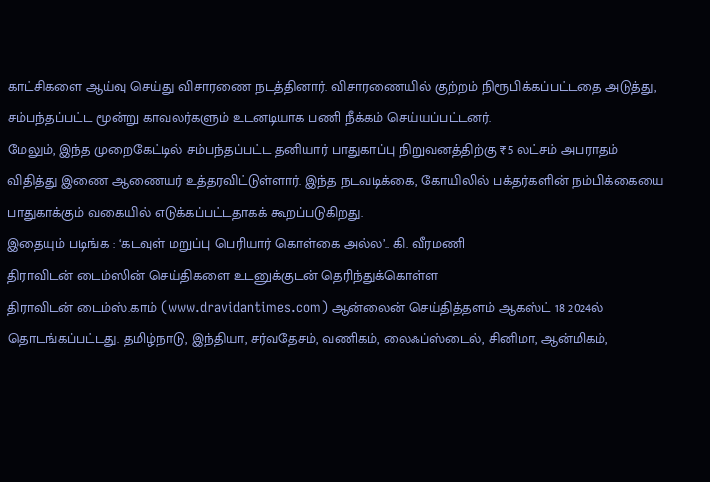காட்சிகளை ஆய்வு செய்து விசாரணை நடத்தினார். விசாரணையில் குற்றம் நிரூபிக்கப்பட்டதை அடுத்து, சம்பந்தப்பட்ட மூன்று காவலர்களும் உடனடியாக பணி நீக்கம் செய்யப்பட்டனர்.
மேலும், இந்த முறைகேட்டில் சம்பந்தப்பட்ட தனியார் பாதுகாப்பு நிறுவனத்திற்கு ₹5 லட்சம் அபராதம் விதித்து இணை ஆணையர் உத்தரவிட்டுள்ளார். இந்த நடவடிக்கை, கோயிலில் பக்தர்களின் நம்பிக்கையை பாதுகாக்கும் வகையில் எடுக்கப்பட்டதாகக் கூறப்படுகிறது.
இதையும் படிங்க : ‘கடவுள் மறுப்பு பெரியார் கொள்கை அல்ல’.. கி. வீரமணி
திராவிடன் டைம்ஸின் செய்திகளை உடனுக்குடன் தெரிந்துக்கொள்ள
திராவிடன் டைம்ஸ்.காம் (www.dravidantimes.com) ஆன்லைன் செய்தித்தளம் ஆகஸ்ட் 18 2024ல் தொடங்கப்பட்டது. தமிழ்நாடு, இந்தியா, சர்வதேசம், வணிகம், லைஃப்ஸ்டைல், சினிமா, ஆன்மிகம்,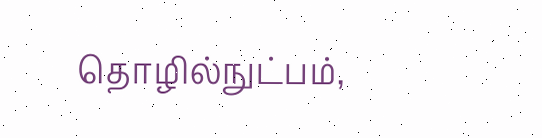தொழில்நுட்பம்,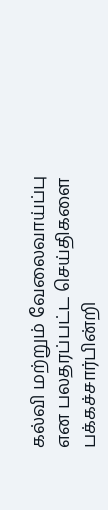கல்வி மற்றும் வேலைவாய்ப்பு என பலதரப்பட்ட செய்திகளை பக்கச்சார்பின்றி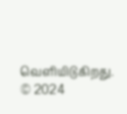வெளியிடுகிறது.
© 2024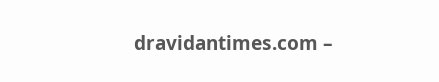dravidantimes.com –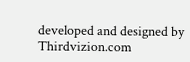developed and designed by Thirdvizion.com